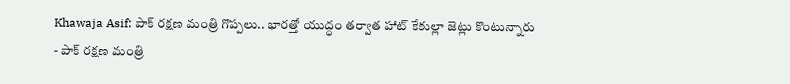Khawaja Asif: పాక్ రక్షణ మంత్రి గొప్పలు.. భారత్తో యుద్ధం తర్వాత హాట్ కేకుల్లా జెట్లు కొంటున్నారు
- పాక్ రక్షణ మంత్రి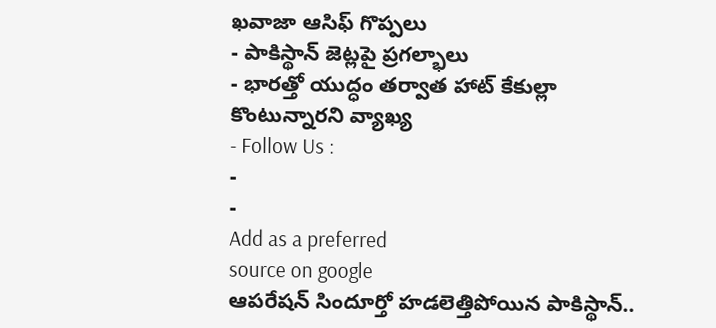ఖవాజా ఆసిఫ్ గొప్పలు
- పాకిస్థాన్ జెట్లపై ప్రగల్భాలు
- భారత్తో యుద్ధం తర్వాత హాట్ కేకుల్లా కొంటున్నారని వ్యాఖ్య
- Follow Us :
-
-
Add as a preferred
source on google
ఆపరేషన్ సిందూర్తో హడలెత్తిపోయిన పాకిస్థాన్..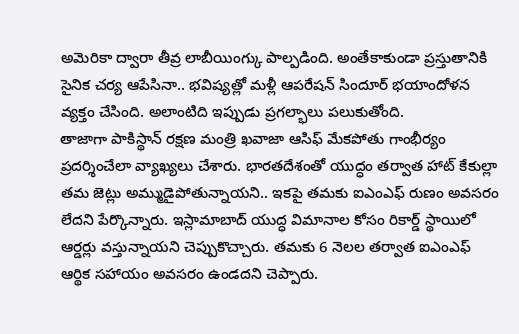అమెరికా ద్వారా తీవ్ర లాబీయింగ్కు పాల్పడింది. అంతేకాకుండా ప్రస్తుతానికి సైనిక చర్య ఆపేసినా.. భవిష్యత్లో మళ్లీ ఆపరేషన్ సిందూర్ భయాందోళన వ్యక్తం చేసింది. అలాంటిది ఇప్పుడు ప్రగల్భాలు పలుకుతోంది.
తాజాగా పాకిస్థాన్ రక్షణ మంత్రి ఖవాజా ఆసిఫ్ మేకపోతు గాంభీర్యం ప్రదర్శించేలా వ్యాఖ్యలు చేశారు. భారతదేశంతో యుద్ధం తర్వాత హాట్ కేకుల్లా తమ జెట్లు అమ్ముడైపోతున్నాయని.. ఇకపై తమకు ఐఎంఎఫ్ రుణం అవసరం లేదని పేర్కొన్నారు. ఇస్లామాబాద్ యుద్ధ విమానాల కోసం రికార్డ్ స్థాయిలో ఆర్డర్లు వస్తున్నాయని చెప్పుకొచ్చారు. తమకు 6 నెలల తర్వాత ఐఎంఎఫ్ ఆర్థిక సహాయం అవసరం ఉండదని చెప్పారు.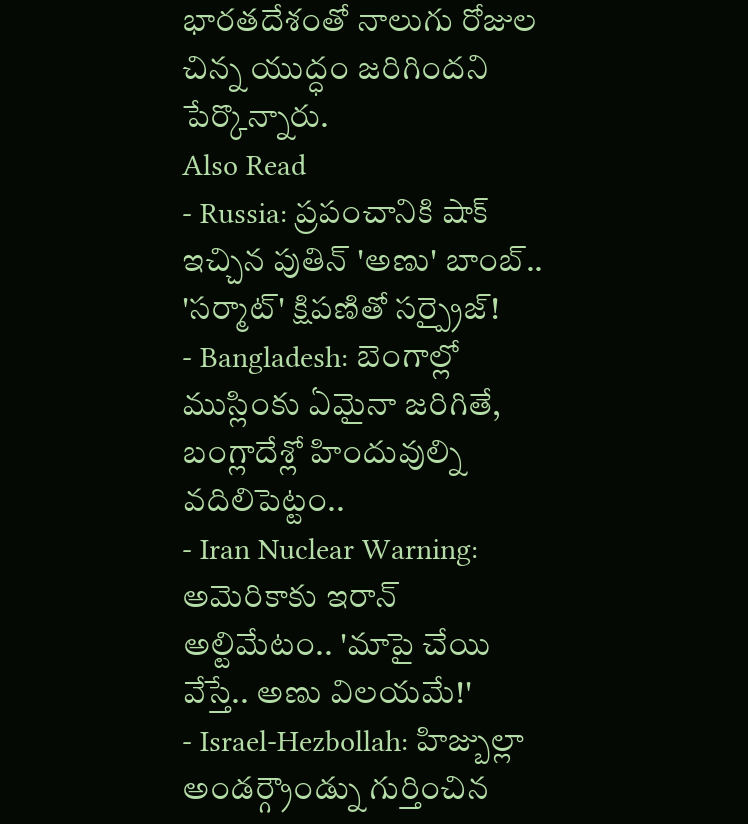భారతదేశంతో నాలుగు రోజుల చిన్న యుద్ధం జరిగిందని పేర్కొన్నారు.
Also Read
- Russia: ప్రపంచానికి షాక్ ఇచ్చిన పుతిన్ 'అణు' బాంబ్.. 'సర్మాట్' క్షిపణితో సర్ప్రైజ్!
- Bangladesh: బెంగాల్లో ముస్లింకు ఏమైనా జరిగితే, బంగ్లాదేశ్లో హిందువుల్ని వదిలిపెట్టం..
- Iran Nuclear Warning: అమెరికాకు ఇరాన్ అల్టిమేటం.. 'మాపై చేయి వేస్తే.. అణు విలయమే!'
- Israel-Hezbollah: హిజ్బుల్లా అండర్గ్రౌండ్ను గుర్తించిన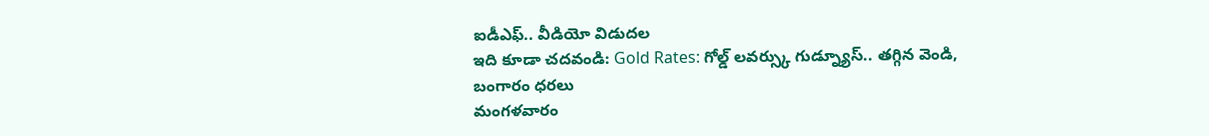ఐడీఎఫ్.. వీడియో విడుదల
ఇది కూడా చదవండి: Gold Rates: గోల్డ్ లవర్స్కు గుడ్న్యూస్.. తగ్గిన వెండి, బంగారం ధరలు
మంగళవారం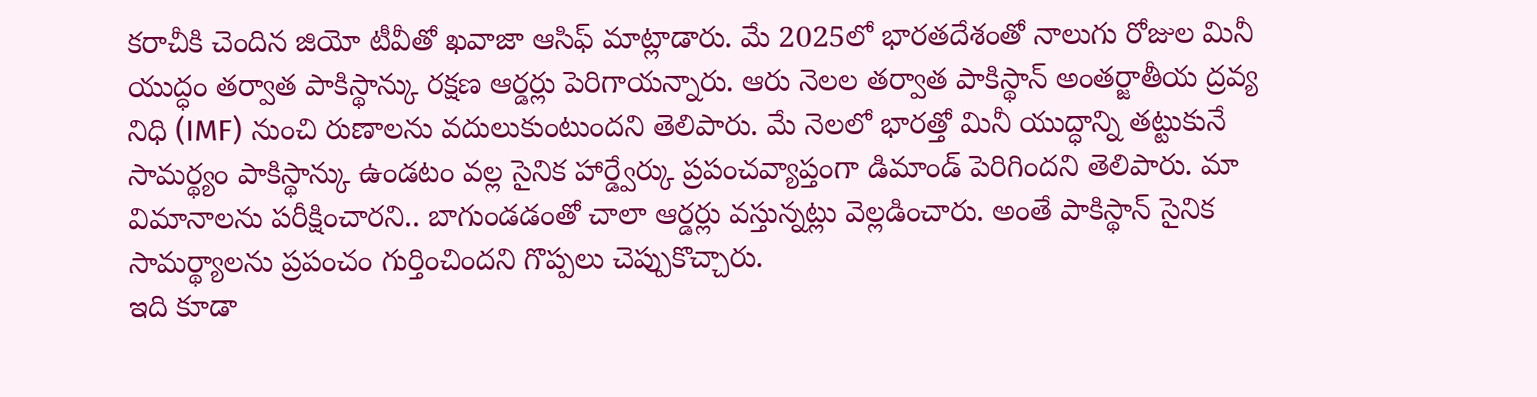కరాచీకి చెందిన జియో టీవీతో ఖవాజా ఆసిఫ్ మాట్లాడారు. మే 2025లో భారతదేశంతో నాలుగు రోజుల మినీ యుద్ధం తర్వాత పాకిస్థాన్కు రక్షణ ఆర్డర్లు పెరిగాయన్నారు. ఆరు నెలల తర్వాత పాకిస్థాన్ అంతర్జాతీయ ద్రవ్య నిధి (IMF) నుంచి రుణాలను వదులుకుంటుందని తెలిపారు. మే నెలలో భారత్తో మినీ యుద్ధాన్ని తట్టుకునే సామర్థ్యం పాకిస్థాన్కు ఉండటం వల్ల సైనిక హార్డ్వేర్కు ప్రపంచవ్యాప్తంగా డిమాండ్ పెరిగిందని తెలిపారు. మా విమానాలను పరీక్షించారని.. బాగుండడంతో చాలా ఆర్డర్లు వస్తున్నట్లు వెల్లడించారు. అంతే పాకిస్థాన్ సైనిక సామర్థ్యాలను ప్రపంచం గుర్తించిందని గొప్పలు చెప్పుకొచ్చారు.
ఇది కూడా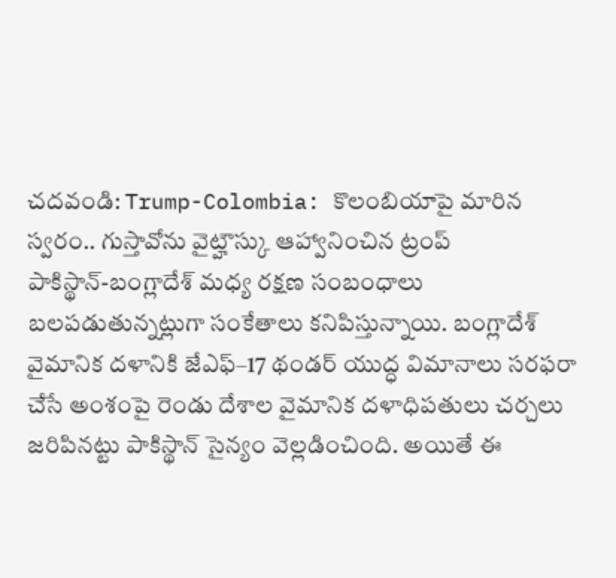చదవండి: Trump-Colombia: కొలంబియాపై మారిన స్వరం.. గుస్తావోను వైట్హౌస్కు ఆహ్వానించిన ట్రంప్
పాకిస్థాన్-బంగ్లాదేశ్ మధ్య రక్షణ సంబంధాలు బలపడుతున్నట్లుగా సంకేతాలు కనిపిస్తున్నాయి. బంగ్లాదేశ్ వైమానిక దళానికి జేఎఫ్–17 థండర్ యుద్ధ విమానాలు సరఫరా చేసే అంశంపై రెండు దేశాల వైమానిక దళాధిపతులు చర్చలు జరిపినట్టు పాకిస్థాన్ సైన్యం వెల్లడించింది. అయితే ఈ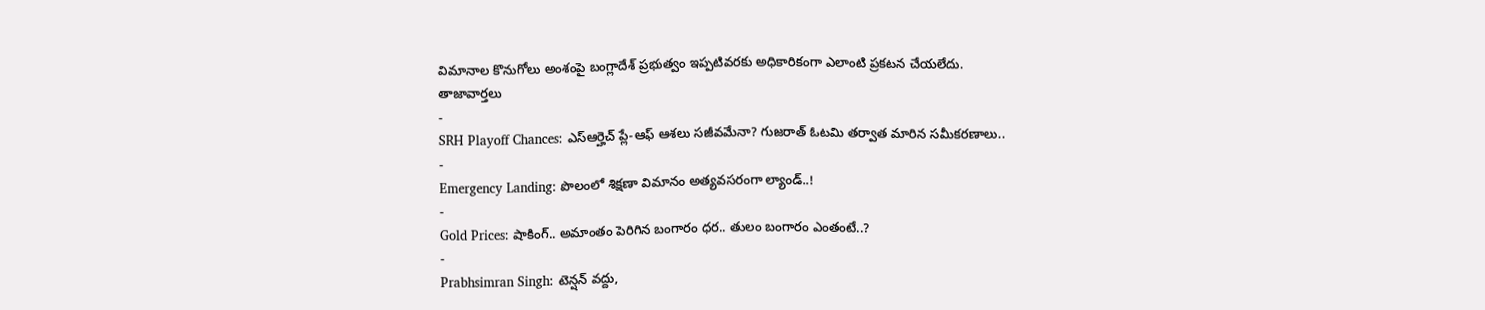విమానాల కొనుగోలు అంశంపై బంగ్లాదేశ్ ప్రభుత్వం ఇప్పటివరకు అధికారికంగా ఎలాంటి ప్రకటన చేయలేదు.
తాజావార్తలు
-
SRH Playoff Chances: ఎస్ఆర్హెచ్ ప్లే-ఆఫ్ ఆశలు సజీవమేనా? గుజరాత్ ఓటమి తర్వాత మారిన సమీకరణాలు..
-
Emergency Landing: పొలంలో శిక్షణా విమానం అత్యవసరంగా ల్యాండ్..!
-
Gold Prices: షాకింగ్.. అమాంతం పెరిగిన బంగారం ధర.. తులం బంగారం ఎంతంటే..?
-
Prabhsimran Singh: టెన్షన్ వద్దు,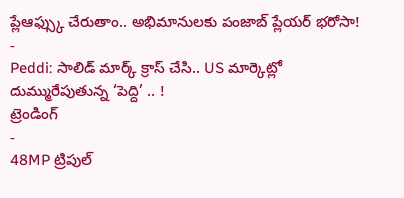ప్లేఆఫ్స్కు చేరుతాం.. అభిమానులకు పంజాబ్ ప్లేయర్ భరోసా!
-
Peddi: సాలిడ్ మార్క్ క్రాస్ చేసి.. US మార్కెట్లో దుమ్మురేపుతున్న ‘పెద్ది’ .. !
ట్రెండింగ్
-
48MP ట్రిపుల్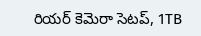రియర్ కెమెరా సెటప్, 1TB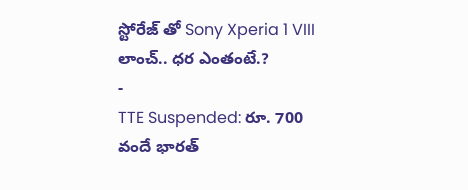స్టోరేజ్ తో Sony Xperia 1 VIII లాంచ్.. ధర ఎంతంటే.?
-
TTE Suspended: రూ. 700 వందే భారత్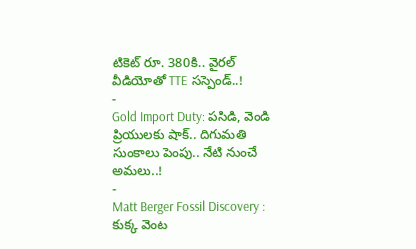టికెట్ రూ. 380కి.. వైరల్ వీడియోతో TTE సస్పెండ్..!
-
Gold Import Duty: పసిడి, వెండి ప్రియులకు షాక్.. దిగుమతి సుంకాలు పెంపు.. నేటి నుంచే అమలు..!
-
Matt Berger Fossil Discovery : కుక్క వెంట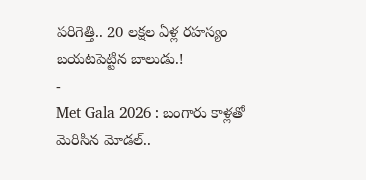పరిగెత్తి.. 20 లక్షల ఏళ్ల రహస్యం బయటపెట్టిన బాలుడు.!
-
Met Gala 2026 : బంగారు కాళ్లతో మెరిసిన మోడల్..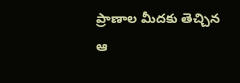ప్రాణాల మీదకు తెచ్చిన ఆ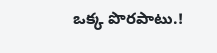ఒక్క పొరపాటు.!